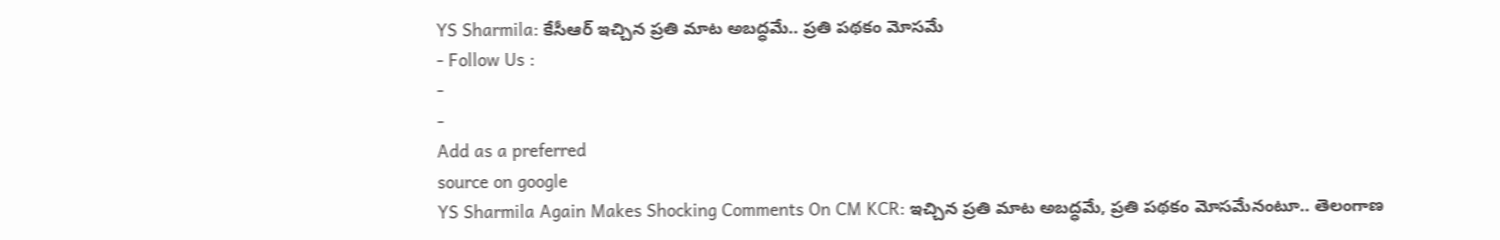YS Sharmila: కేసీఆర్ ఇచ్చిన ప్రతి మాట అబద్ధమే.. ప్రతి పథకం మోసమే
- Follow Us :
-
-
Add as a preferred
source on google
YS Sharmila Again Makes Shocking Comments On CM KCR: ఇచ్చిన ప్రతి మాట అబద్ధమే, ప్రతి పథకం మోసమేనంటూ.. తెలంగాణ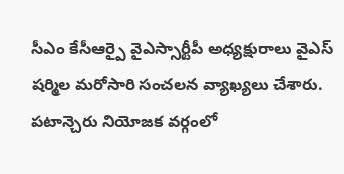సీఎం కేసీఆర్పై వైఎస్సార్టీపీ అధ్యక్షురాలు వైఎస్ షర్మిల మరోసారి సంచలన వ్యాఖ్యలు చేశారు. పటాన్చెరు నియోజక వర్గంలో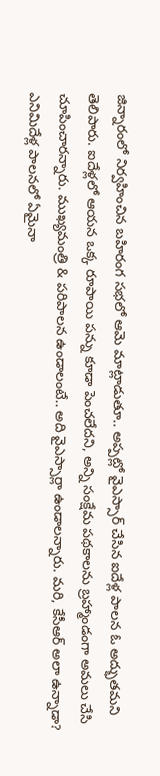జిన్నారంలో నిర్వహించిన బహిరంగ సభలో ఆమె మాట్లాడుతూ.. అప్పట్లో వైఎస్సార్ చేసిన ఐదేళ్ల పాలన ఓ అద్భుతమని తెలిపారు. ఐదేళ్లలో ఆయన ఒక్క రూపాయి పన్ను కూడా పెంచలేదని, అన్ని సంక్షేమ పథకాలను బ్రహ్మాండంగా అమలు చేసి చూపించారన్నారు. ముఖ్యమంత్రి & పరిపాలన ఉండాలంటే.. అది వైఎస్సార్లా ఉండాలన్నారు. మరి, కేసీఆర్ అలా ఉన్నాడా? ఎనిమిదేళ్ల పాలనలో ఏమైనా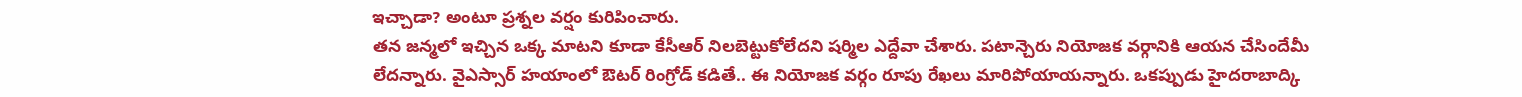ఇచ్చాడా? అంటూ ప్రశ్నల వర్షం కురిపించారు.
తన జన్మలో ఇచ్చిన ఒక్క మాటని కూడా కేసీఆర్ నిలబెట్టుకోలేదని షర్మిల ఎద్దేవా చేశారు. పటాన్చెరు నియోజక వర్గానికి ఆయన చేసిందేమీ లేదన్నారు. వైఎస్సార్ హయాంలో ఔటర్ రింగ్రోడ్ కడితే.. ఈ నియోజక వర్గం రూపు రేఖలు మారిపోయాయన్నారు. ఒకప్పుడు హైదరాబాద్కి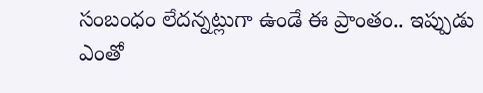సంబంధం లేదన్నట్లుగా ఉండే ఈ ప్రాంతం.. ఇప్పుడు ఎంతో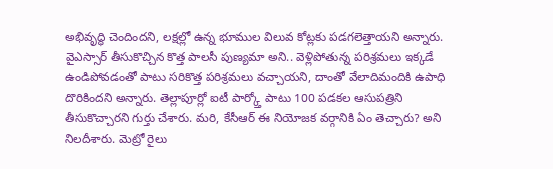అభివృద్ధి చెందిందని, లక్షల్లో ఉన్న భూముల విలువ కోట్లకు పడగలెత్తాయని అన్నారు. వైఎస్సార్ తీసుకొచ్చిన కొత్త పాలసీ పుణ్యమా అని.. వెళ్లిపోతున్న పరిశ్రమలు ఇక్కడే ఉండిపోవడంతో పాటు సరికొత్త పరిశ్రమలు వచ్చాయని, దాంతో వేలాదిమందికి ఉపాధి దొరికిందని అన్నారు. తెల్లాపూర్లో ఐటీ పార్క్తో పాటు 100 పడకల ఆసుపత్రిని తీసుకొచ్చారని గుర్తు చేశారు. మరి, కేసీఆర్ ఈ నియోజక వర్గానికి ఏం తెచ్చారు? అని నిలదీశారు. మెట్రో రైలు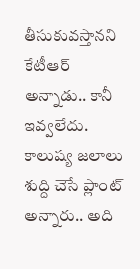తీసుకువస్తానని కేటీఆర్ అన్నాడు.. కానీ ఇవ్వలేదు. కాలుష్య జలాలు శుద్ది చెసే ప్లాంట్ అన్నారు.. అది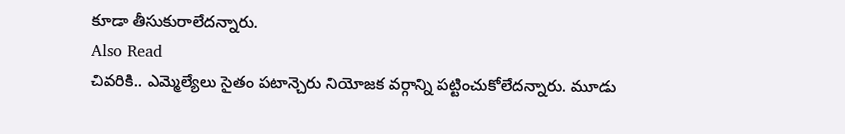కూడా తీసుకురాలేదన్నారు.
Also Read
చివరికి.. ఎమ్మెల్యేలు సైతం పటాన్చెరు నియోజక వర్గాన్ని పట్టించుకోలేదన్నారు. మూడు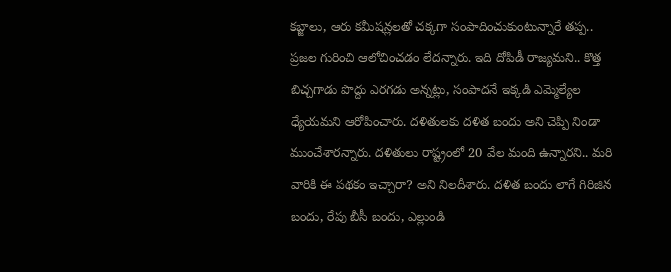కబ్జాలు, ఆరు కమీషన్లలతో చక్కగా సంపాదించుకుంటున్నారే తప్ప.. ప్రజల గురించి ఆలోచించడం లేదన్నారు. ఇది దోపిడీ రాజ్యమని.. కొత్త బిచ్చగాడు పొద్దు ఎరగడు అన్నట్లు, సంపాదనే ఇక్కడి ఎమ్మెల్యేల ధ్యేయమని ఆరోపించారు. దళితులకు దళిత బందు అని చెప్పి నిండా ముంచేశారన్నారు. దళితులు రాష్ట్రంలో 20 వేల మంది ఉన్నారని.. మరి వారికి ఈ పథకం ఇచ్చారా? అని నిలదీశారు. దళిత బందు లాగే గిరిజిన బందు, రేపు బీసీ బందు, ఎల్లుండి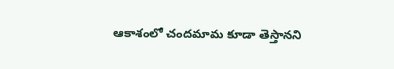ఆకాశంలో చందమామ కూడా తెస్తానని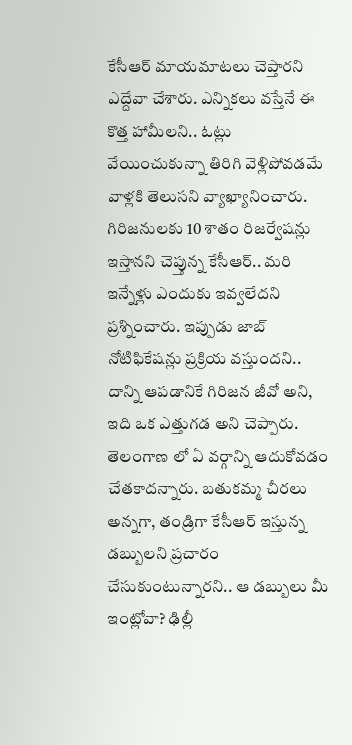కేసీఆర్ మాయమాటలు చెప్తారని ఎద్దేవా చేశారు. ఎన్నికలు వస్తేనే ఈ కొత్త హామీలని.. ఓట్లు వేయించుకున్నా తిరిగి వెళ్లిపోవడమే వాళ్లకి తెలుసని వ్యాఖ్యానించారు. గిరిజనులకు 10 శాతం రిజర్వేషన్లు ఇస్తానని చెప్తున్న కేసీఆర్.. మరి ఇన్నేళ్లు ఎందుకు ఇవ్వలేదని ప్రశ్నించారు. ఇప్పుడు జాబ్ నోటిఫికేషన్లు ప్రక్రియ వస్తుందని.. దాన్ని ఆపడానికే గిరిజన జీవో అని, ఇది ఒక ఎత్తుగడ అని చెప్పారు.
తెలంగాణ లో ఏ వర్గాన్ని ఆదుకోవడం చేతకాదన్నారు. బతుకమ్మ చీరలు అన్నగా, తండ్రిగా కేసీఆర్ ఇస్తున్న డబ్బులని ప్రచారం చేసుకుంటున్నారని.. ఆ డబ్బులు మీ ఇంట్లోవా? ఢిల్లీ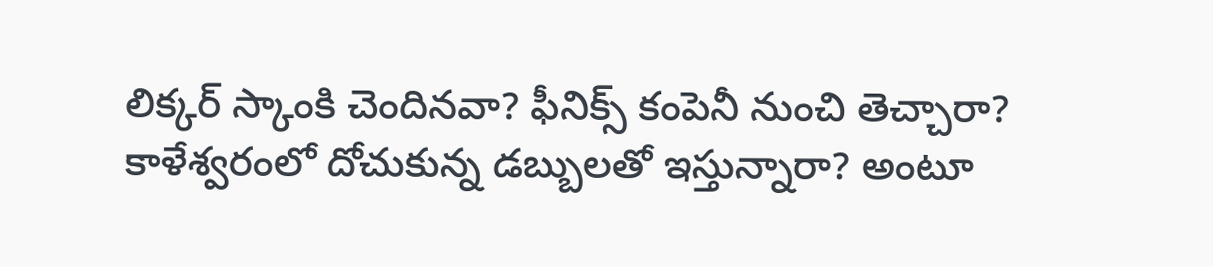లిక్కర్ స్కాంకి చెందినవా? ఫీనిక్స్ కంపెనీ నుంచి తెచ్చారా? కాళేశ్వరంలో దోచుకున్న డబ్బులతో ఇస్తున్నారా? అంటూ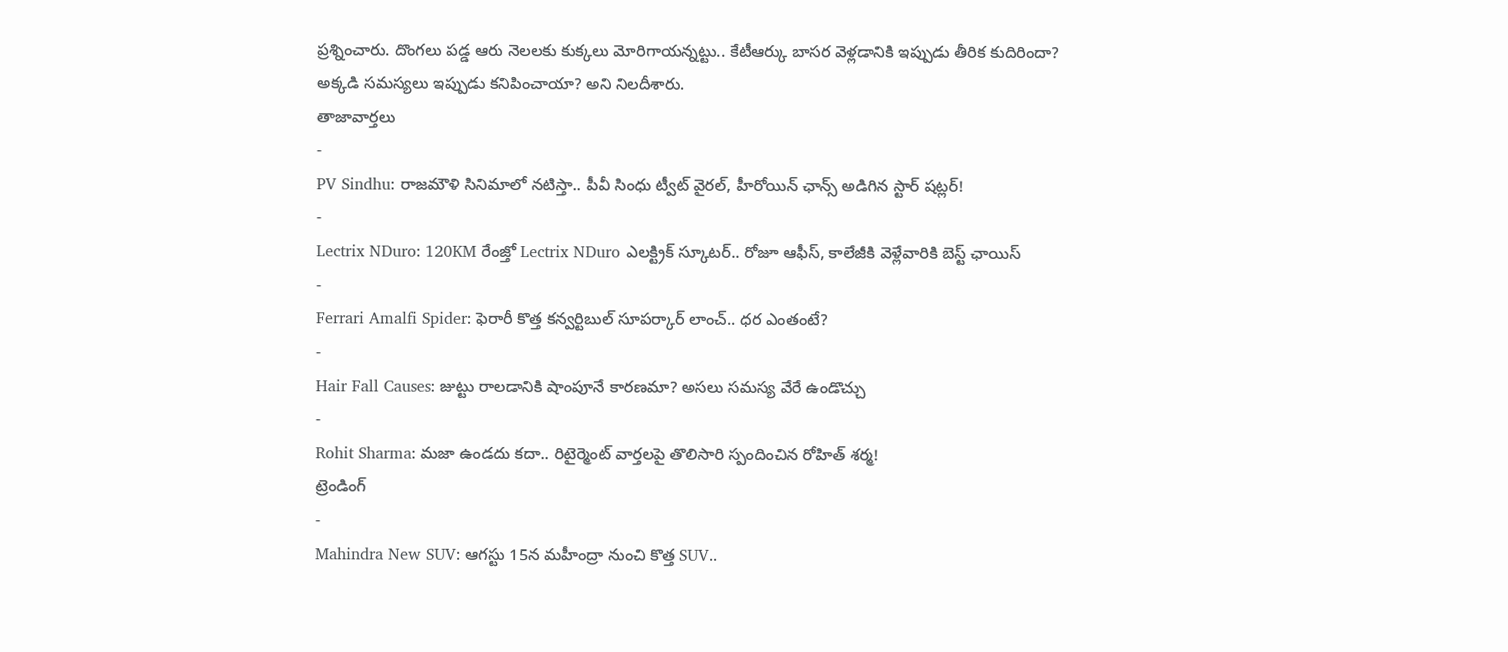ప్రశ్నించారు. దొంగలు పడ్డ ఆరు నెలలకు కుక్కలు మోరిగాయన్నట్టు.. కేటీఆర్కు బాసర వెళ్లడానికి ఇప్పుడు తీరిక కుదిరిందా? అక్కడి సమస్యలు ఇప్పుడు కనిపించాయా? అని నిలదీశారు.
తాజావార్తలు
-
PV Sindhu: రాజమౌళి సినిమాలో నటిస్తా.. పీవీ సింధు ట్వీట్ వైరల్, హీరోయిన్ ఛాన్స్ అడిగిన స్టార్ షట్లర్!
-
Lectrix NDuro: 120KM రేంజ్తో Lectrix NDuro ఎలక్ట్రిక్ స్కూటర్.. రోజూ ఆఫీస్, కాలేజీకి వెళ్లేవారికి బెస్ట్ ఛాయిస్
-
Ferrari Amalfi Spider: ఫెరారీ కొత్త కన్వర్టిబుల్ సూపర్కార్ లాంచ్.. ధర ఎంతంటే?
-
Hair Fall Causes: జుట్టు రాలడానికి షాంపూనే కారణమా? అసలు సమస్య వేరే ఉండొచ్చు
-
Rohit Sharma: మజా ఉండదు కదా.. రిటైర్మెంట్ వార్తలపై తొలిసారి స్పందించిన రోహిత్ శర్మ!
ట్రెండింగ్
-
Mahindra New SUV: ఆగస్టు 15న మహీంద్రా నుంచి కొత్త SUV..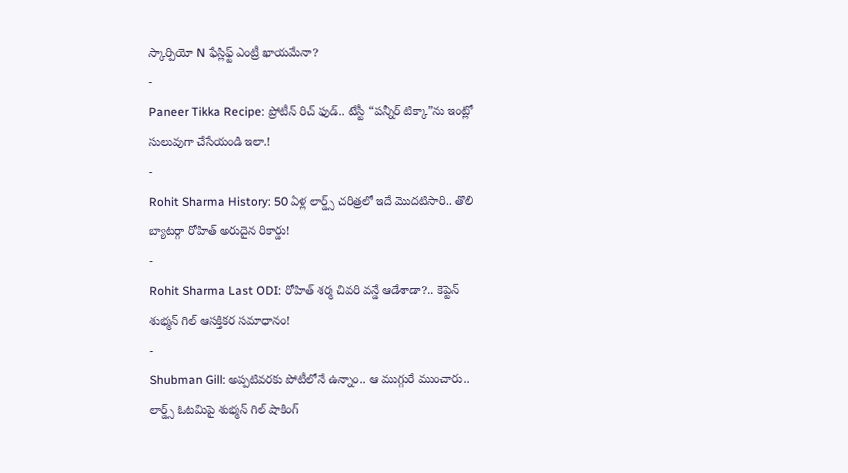స్కార్పియో N ఫేస్లిఫ్ట్ ఎంట్రీ ఖాయమేనా?
-
Paneer Tikka Recipe: ప్రోటీన్ రిచ్ ఫుడ్.. టేస్టీ “పన్నీర్ టిక్కా”ను ఇంట్లో సులువుగా చేసేయండి ఇలా.!
-
Rohit Sharma History: 50 ఏళ్ల లార్డ్స్ చరిత్రలో ఇదే మొదటిసారి.. తొలి బ్యాటర్గా రోహిత్ అరుదైన రికార్డు!
-
Rohit Sharma Last ODI: రోహిత్ శర్మ చివరి వన్డే ఆడేశాడా?.. కెప్టెన్ శుభ్మన్ గిల్ ఆసక్తికర సమాధానం!
-
Shubman Gill: అప్పటివరకు పోటీలోనే ఉన్నాం.. ఆ ముగ్గురే ముంచారు.. లార్డ్స్ ఓటమిపై శుభ్మన్ గిల్ షాకింగ్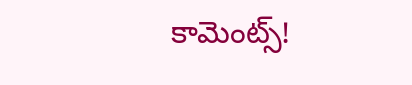కామెంట్స్!